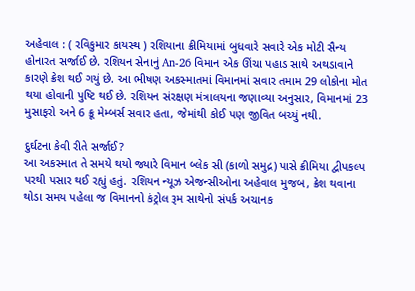અહેવાલ : ( રવિકુમાર કાયસ્થ ) રશિયાના ક્રીમિયામાં બુધવારે સવારે એક મોટી સૈન્ય હોનારત સર્જાઈ છે. રશિયન સેનાનું An-26 વિમાન એક ઊંચા પહાડ સાથે અથડાવાને કારણે ક્રેશ થઈ ગયું છે. આ ભીષણ અકસ્માતમાં વિમાનમાં સવાર તમામ 29 લોકોના મોત થયા હોવાની પુષ્ટિ થઈ છે. રશિયન સંરક્ષણ મંત્રાલયના જણાવ્યા અનુસાર, વિમાનમાં 23 મુસાફરો અને 6 ક્રૂ મેમ્બર્સ સવાર હતા, જેમાંથી કોઈ પણ જીવિત બચ્યું નથી.

દુર્ઘટના કેવી રીતે સર્જાઈ?
આ અકસ્માત તે સમયે થયો જ્યારે વિમાન બ્લેક સી (કાળો સમુદ્ર) પાસે ક્રીમિયા દ્વીપકલ્પ પરથી પસાર થઈ રહ્યું હતું. રશિયન ન્યૂઝ એજન્સીઓના અહેવાલ મુજબ, ક્રેશ થવાના થોડા સમય પહેલા જ વિમાનનો કંટ્રોલ રૂમ સાથેનો સંપર્ક અચાનક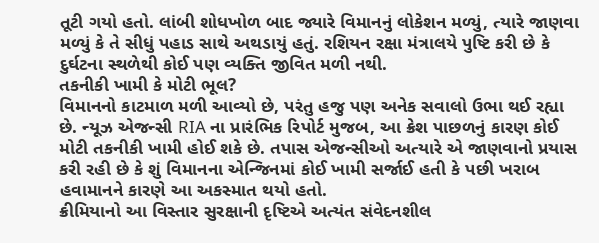તૂટી ગયો હતો. લાંબી શોધખોળ બાદ જ્યારે વિમાનનું લોકેશન મળ્યું, ત્યારે જાણવા મળ્યું કે તે સીધું પહાડ સાથે અથડાયું હતું. રશિયન રક્ષા મંત્રાલયે પુષ્ટિ કરી છે કે દુર્ઘટના સ્થળેથી કોઈ પણ વ્યક્તિ જીવિત મળી નથી.
તકનીકી ખામી કે મોટી ભૂલ?
વિમાનનો કાટમાળ મળી આવ્યો છે, પરંતુ હજુ પણ અનેક સવાલો ઉભા થઈ રહ્યા છે. ન્યૂઝ એજન્સી RIA ના પ્રારંભિક રિપોર્ટ મુજબ, આ ક્રેશ પાછળનું કારણ કોઈ મોટી તકનીકી ખામી હોઈ શકે છે. તપાસ એજન્સીઓ અત્યારે એ જાણવાનો પ્રયાસ કરી રહી છે કે શું વિમાનના એન્જિનમાં કોઈ ખામી સર્જાઈ હતી કે પછી ખરાબ હવામાનને કારણે આ અકસ્માત થયો હતો.
ક્રીમિયાનો આ વિસ્તાર સુરક્ષાની દૃષ્ટિએ અત્યંત સંવેદનશીલ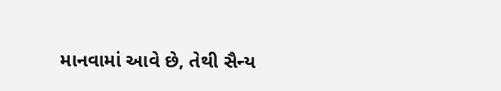માનવામાં આવે છે, તેથી સૈન્ય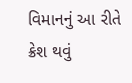વિમાનનું આ રીતે ક્રેશ થવું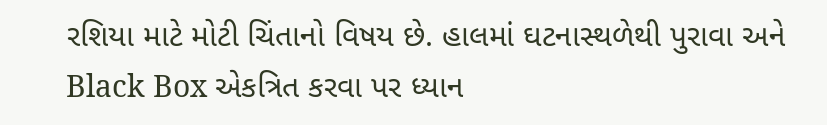રશિયા માટે મોટી ચિંતાનો વિષય છે. હાલમાં ઘટનાસ્થળેથી પુરાવા અને Black Box એકત્રિત કરવા પર ધ્યાન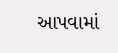આપવામાં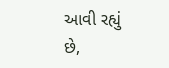આવી રહ્યું છે,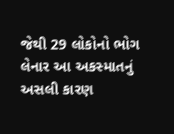જેથી 29 લોકોનો ભોગ લેનાર આ અકસ્માતનું અસલી કારણ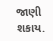જાણી શકાય.